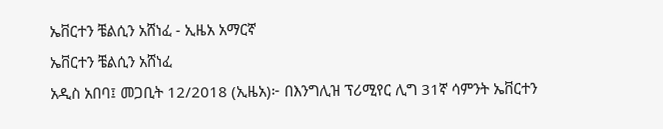ኤቨርተን ቼልሲን አሸነፈ - ኢዜአ አማርኛ
ኤቨርተን ቼልሲን አሸነፈ
አዲስ አበባ፤ መጋቢት 12/2018 (ኢዜአ)፦ በእንግሊዝ ፕሪሚየር ሊግ 31ኛ ሳምንት ኤቨርተን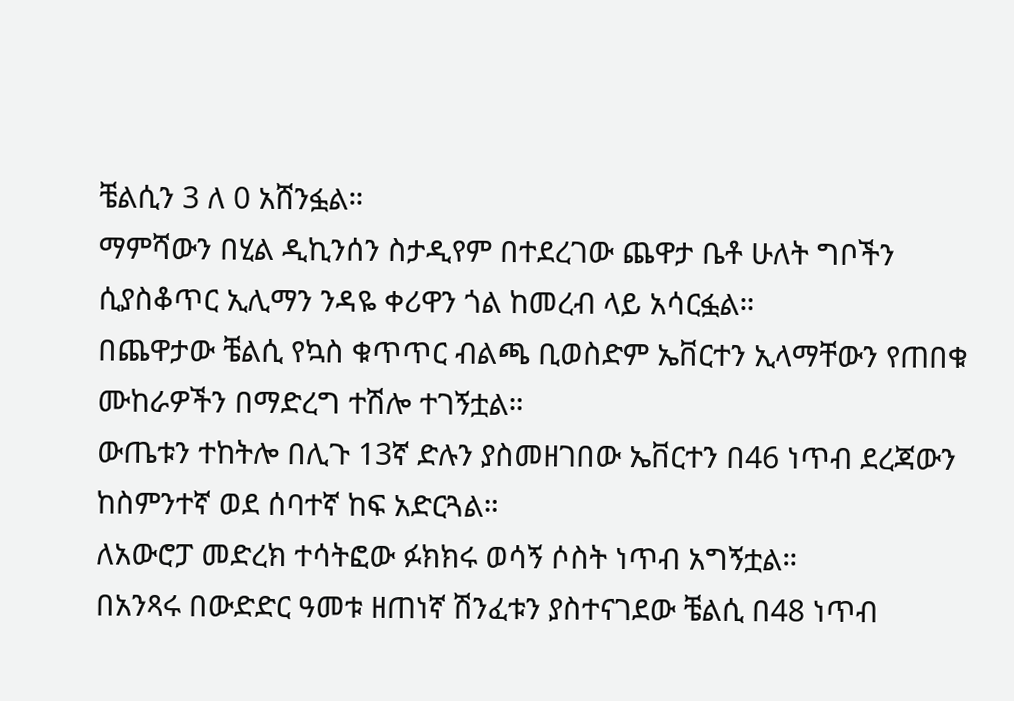ቼልሲን 3 ለ 0 አሸንፏል።
ማምሻውን በሂል ዲኪንሰን ስታዲየም በተደረገው ጨዋታ ቤቶ ሁለት ግቦችን ሲያስቆጥር ኢሊማን ንዳዬ ቀሪዋን ጎል ከመረብ ላይ አሳርፏል።
በጨዋታው ቼልሲ የኳስ ቁጥጥር ብልጫ ቢወስድም ኤቨርተን ኢላማቸውን የጠበቁ ሙከራዎችን በማድረግ ተሽሎ ተገኝቷል።
ውጤቱን ተከትሎ በሊጉ 13ኛ ድሉን ያስመዘገበው ኤቨርተን በ46 ነጥብ ደረጃውን ከስምንተኛ ወደ ሰባተኛ ከፍ አድርጓል።
ለአውሮፓ መድረክ ተሳትፎው ፉክክሩ ወሳኝ ሶስት ነጥብ አግኝቷል።
በአንጻሩ በውድድር ዓመቱ ዘጠነኛ ሽንፈቱን ያስተናገደው ቼልሲ በ48 ነጥብ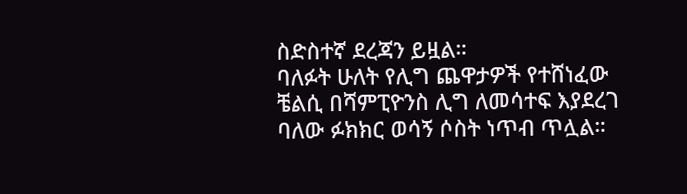ስድስተኛ ደረጃን ይዟል።
ባለፉት ሁለት የሊግ ጨዋታዎች የተሸነፈው ቼልሲ በሻምፒዮንስ ሊግ ለመሳተፍ እያደረገ ባለው ፉክክር ወሳኝ ሶስት ነጥብ ጥሏል።